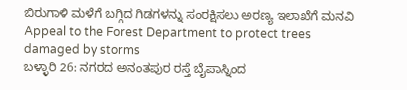ಬಿರುಗಾಳಿ ಮಳೆಗೆ ಬಗ್ಗಿದ ಗಿಡಗಳನ್ನು ಸಂರಕ್ಷಿಸಲು ಅರಣ್ಯ ಇಲಾಖೆಗೆ ಮನವಿ
Appeal to the Forest Department to protect trees damaged by storms
ಬಳ್ಳಾರಿ 26: ನಗರದ ಅನಂತಪುರ ರಸ್ತೆ ಬೈಪಾಸ್ನಿಂದ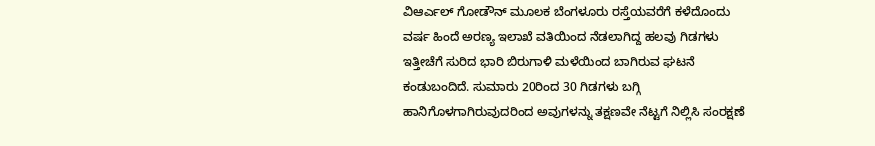ವಿಆರ್ಎಲ್ ಗೋಡೌನ್ ಮೂಲಕ ಬೆಂಗಳೂರು ರಸ್ತೆಯವರೆಗೆ ಕಳೆದೊಂದು ವರ್ಷ ಹಿಂದೆ ಅರಣ್ಯ ಇಲಾಖೆ ವತಿಯಿಂದ ನೆಡಲಾಗಿದ್ದ ಹಲವು ಗಿಡಗಳು ಇತ್ತೀಚೆಗೆ ಸುರಿದ ಭಾರಿ ಬಿರುಗಾಳಿ ಮಳೆಯಿಂದ ಬಾಗಿರುವ ಘಟನೆ ಕಂಡುಬಂದಿದೆ. ಸುಮಾರು 20ರಿಂದ 30 ಗಿಡಗಳು ಬಗ್ಗಿ ಹಾನಿಗೊಳಗಾಗಿರುವುದರಿಂದ ಅವುಗಳನ್ನು ತಕ್ಷಣವೇ ನೆಟ್ಟಗೆ ನಿಲ್ಲಿಸಿ ಸಂರಕ್ಷಣೆ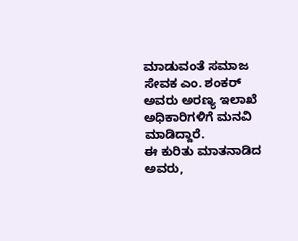ಮಾಡುವಂತೆ ಸಮಾಜ ಸೇವಕ ಎಂ. ಶಂಕರ್ ಅವರು ಅರಣ್ಯ ಇಲಾಖೆ ಅಧಿಕಾರಿಗಳಿಗೆ ಮನವಿ ಮಾಡಿದ್ದಾರೆ.
ಈ ಕುರಿತು ಮಾತನಾಡಿದ ಅವರು,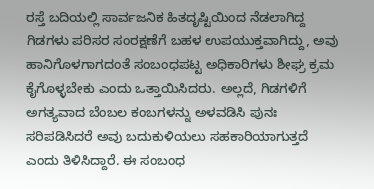ರಸ್ತೆ ಬದಿಯಲ್ಲಿ ಸಾರ್ವಜನಿಕ ಹಿತದೃಷ್ಟಿಯಿಂದ ನೆಡಲಾಗಿದ್ದ ಗಿಡಗಳು ಪರಿಸರ ಸಂರಕ್ಷಣೆಗೆ ಬಹಳ ಉಪಯುಕ್ತವಾಗಿದ್ದು, ಅವು ಹಾನಿಗೊಳಗಾಗದಂತೆ ಸಂಬಂಧಪಟ್ಟ ಅಧಿಕಾರಿಗಳು ಶೀಘ್ರ ಕ್ರಮ ಕೈಗೊಳ್ಳಬೇಕು ಎಂದು ಒತ್ತಾಯಿಸಿದರು. ಅಲ್ಲದೆ, ಗಿಡಗಳಿಗೆ ಅಗತ್ಯವಾದ ಬೆಂಬಲ ಕಂಬಗಳನ್ನು ಅಳವಡಿಸಿ ಪುನಃ ಸರಿಪಡಿಸಿದರೆ ಅವು ಬದುಕುಳಿಯಲು ಸಹಕಾರಿಯಾಗುತ್ತದೆ ಎಂದು ತಿಳಿಸಿದ್ದಾರೆ. ಈ ಸಂಬಂಧ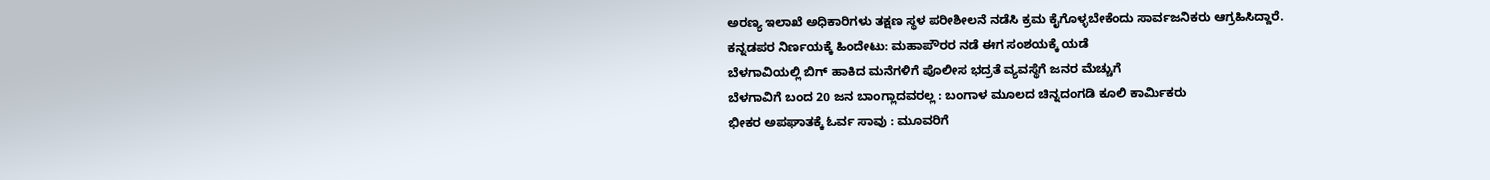ಅರಣ್ಯ ಇಲಾಖೆ ಅಧಿಕಾರಿಗಳು ತಕ್ಷಣ ಸ್ಥಳ ಪರೀಶೀಲನೆ ನಡೆಸಿ ಕ್ರಮ ಕೈಗೊಳ್ಳಬೇಕೆಂದು ಸಾರ್ವಜನಿಕರು ಆಗ್ರಹಿಸಿದ್ದಾರೆ.
ಕನ್ನಡಪರ ನಿರ್ಣಯಕ್ಕೆ ಹಿಂದೇಟು: ಮಹಾಪೌರರ ನಡೆ ಈಗ ಸಂಶಯಕ್ಕೆ ಯಡೆ
ಬೆಳಗಾವಿಯಲ್ಲಿ ಬಿಗ್ ಹಾಕಿದ ಮನೆಗಳಿಗೆ ಪೊಲೀಸ ಭದ್ರತೆ ವ್ಯವಸ್ಥೆಗೆ ಜನರ ಮೆಚ್ಚುಗೆ
ಬೆಳಗಾವಿಗೆ ಬಂದ 20 ಜನ ಬಾಂಗ್ಲಾದವರಲ್ಲ : ಬಂಗಾಳ ಮೂಲದ ಚಿನ್ನದಂಗಡಿ ಕೂಲಿ ಕಾರ್ಮಿಕರು
ಭೀಕರ ಅಪಘಾತಕ್ಕೆ ಓರ್ವ ಸಾವು : ಮೂವರಿಗೆ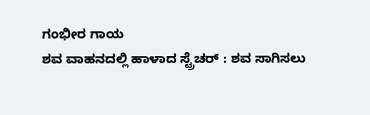ಗಂಭೀರ ಗಾಯ
ಶವ ವಾಹನದಲ್ಲಿ ಹಾಳಾದ ಸ್ಟ್ರೆಚರ್ : ಶವ ಸಾಗಿಸಲು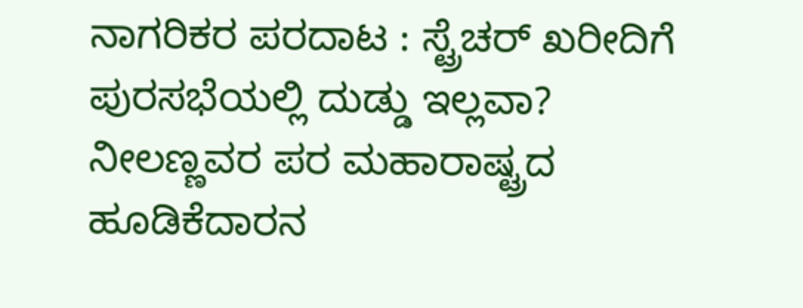ನಾಗರಿಕರ ಪರದಾಟ : ಸ್ಟ್ರೆಚರ್ ಖರೀದಿಗೆ ಪುರಸಭೆಯಲ್ಲಿ ದುಡ್ಡು ಇಲ್ಲವಾ?
ನೀಲಣ್ಣವರ ಪರ ಮಹಾರಾಷ್ಟ್ರದ ಹೂಡಿಕೆದಾರನ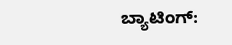ಬ್ಯಾಟಿಂಗ್: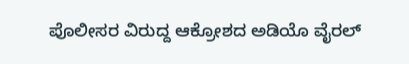ಪೊಲೀಸರ ವಿರುದ್ದ ಆಕ್ರೋಶದ ಅಡಿಯೊ ವೈರಲ್